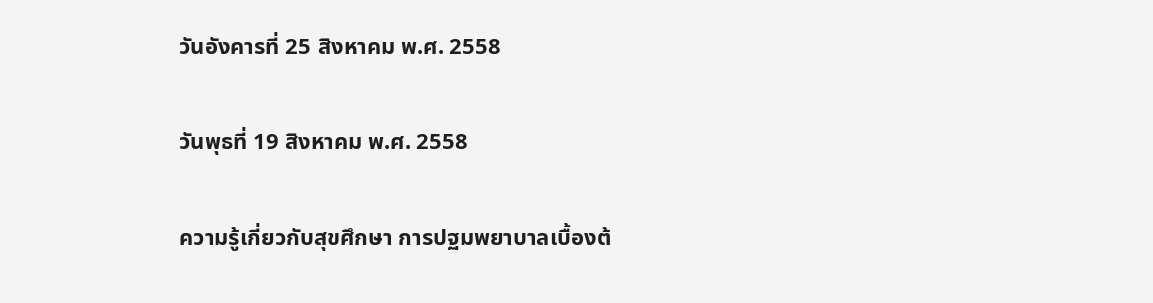วันอังคารที่ 25 สิงหาคม พ.ศ. 2558

วันพุธที่ 19 สิงหาคม พ.ศ. 2558

ความรู้เกี่ยวกับสุขศึกษา การปฐมพยาบาลเบื้องต้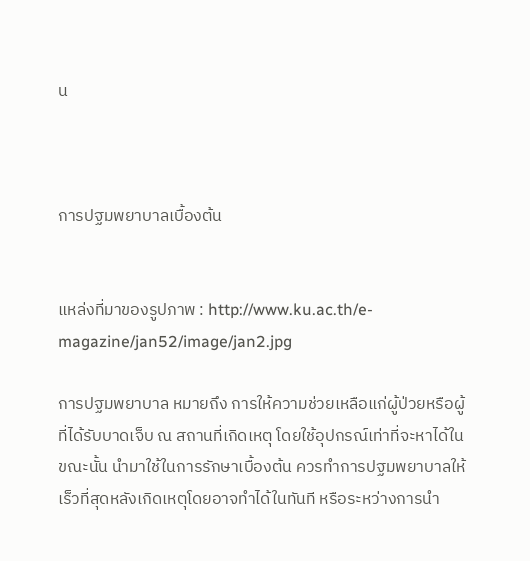น



การปฐมพยาบาลเบื้องต้น


แหล่งที่มาของรูปภาพ : http://www.ku.ac.th/e-magazine/jan52/image/jan2.jpg

การปฐมพยาบาล หมายถึง การให้ความช่วยเหลือแก่ผู้ป่วยหรือผู้ที่ได้รับบาดเจ็บ ณ สถานที่เกิดเหตุ โดยใช้อุปกรณ์เท่าที่จะหาได้ในขณะนั้น นำมาใช้ในการรักษาเบื้องต้น ควรทำการปฐมพยาบาลให้เร็วที่สุดหลังเกิดเหตุโดยอาจทำได้ในทันที หรือระหว่างการนำ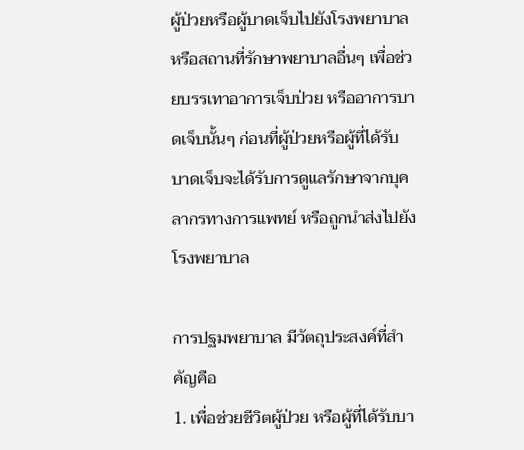ผู้ป่วยหรือผู้บาดเจ็บไปยังโรงพยาบาลหรือสถานที่รักษาพยาบาลอื่นๆ เพื่อช่วยบรรเทาอาการเจ็บป่วย หรืออาการบาดเจ็บนั้นๆ ก่อนที่ผู้ป่วยหรือผู้ที่ได้รับบาดเจ็บจะได้รับการดูแลรักษาจากบุคลากรทางการแพทย์ หรือถูกนำส่งไปยังโรงพยาบาล

การปฐมพยาบาล มีวัตถุประสงค์ที่สำคัญคือ
1. เพื่อช่วยชีวิตผู้ป่วย หรือผู้ที่ได้รับบา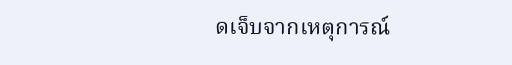ดเจ็บจากเหตุการณ์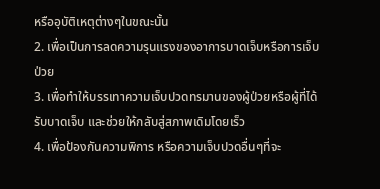หรืออุบัติเหตุต่างๆในขณะนั้น
2. เพื่อเป็นการลดความรุนแรงของอาการบาดเจ็บหรือการเจ็บป่วย
3. เพื่อทำให้บรรเทาความเจ็บปวดทรมานของผู้ป่วยหรือผู้ที่ได้รับบาดเจ็บ และช่วยให้กลับสู่สภาพเดิมโดยเร็ว
4. เพื่อป้องกันความพิการ หรือความเจ็บปวดอื่นๆที่จะ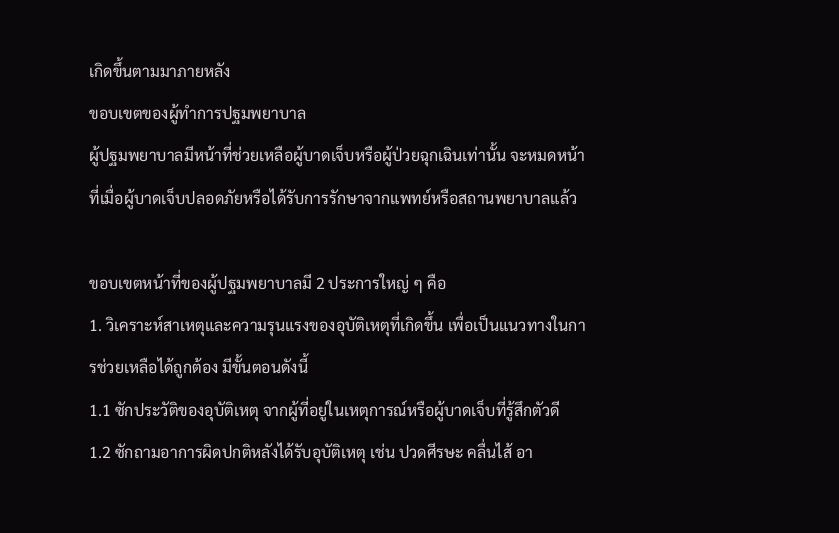เกิดขึ้นตามมาภายหลัง
ขอบเขตของผู้ทำการปฐมพยาบาล
ผู้ปฐมพยาบาลมีหน้าที่ช่วยเหลือผู้บาดเจ็บหรือผู้ป่วยฉุกเฉินเท่านั้น จะหมดหน้าที่เมื่อผู้บาดเจ็บปลอดภัยหรือได้รับการรักษาจากแพทย์หรือสถานพยาบาลแล้ว

ขอบเขตหน้าที่ของผู้ปฐมพยาบาลมี 2 ประการใหญ่ ๆ คือ
1. วิเคราะห์สาเหตุและความรุนแรงของอุบัติเหตุที่เกิดขึ้น เพื่อเป็นแนวทางในการช่วยเหลือได้ถูกต้อง มีขั้นตอนดังนี้
1.1 ซักประวัติของอุบัติเหตุ จากผู้ที่อยู่ในเหตุการณ์หรือผู้บาดเจ็บที่รู้สึกตัวดี
1.2 ซักถามอาการผิดปกติหลังได้รับอุบัติเหตุ เช่น ปวดศีรษะ คลื่นไส้ อา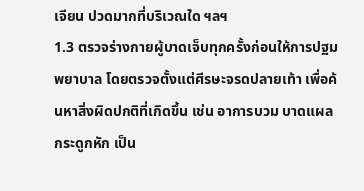เจียน ปวดมากที่บริเวณใด ฯลฯ
1.3 ตรวจร่างกายผู้บาดเจ็บทุกครั้งก่อนให้การปฐมพยาบาล โดยตรวจตั้งแต่ศีรษะจรดปลายเท้า เพื่อค้นหาสิ่งผิดปกติที่เกิดขึ้น เช่น อาการบวม บาดแผล กระดูกหัก เป็น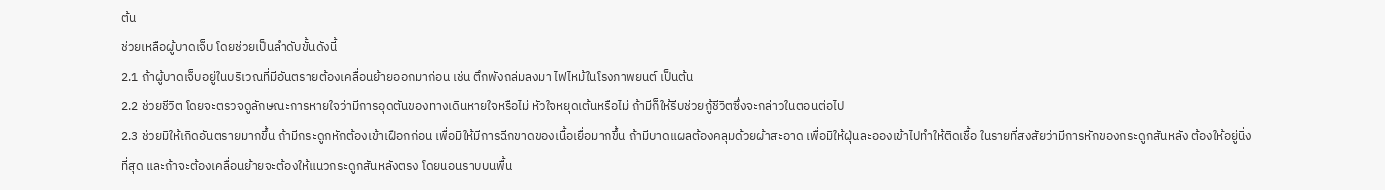ต้น
ช่วยเหลือผู้บาดเจ็บ โดยช่วยเป็นลำดับขั้นดังนี้
2.1 ถ้าผู้บาดเจ็บอยู่ในบริเวณที่มีอันตรายต้องเคลื่อนย้ายออกมาก่อน เช่น ตึกพังถล่มลงมา ไฟไหม้ในโรงภาพยนต์ เป็นต้น
2.2 ช่วยชีวิต โดยจะตรวจดูลักษณะการหายใจว่ามีการอุดตันของทางเดินหายใจหรือไม่ หัวใจหยุดเต้นหรือไม่ ถ้ามีก็ให้รีบช่วยกู้ชีวิตซึ่งจะกล่าวในตอนต่อไป
2.3 ช่วยมิให้เกิดอันตรายมากขึ้น ถ้ามีกระดูกหักต้องเข้าเฝือกก่อน เพื่อมิให้มีการฉีกขาดของเนื้อเยื่อมากขึ้น ถ้ามีบาดแผลต้องคลุมด้วยผ้าสะอาด เพื่อมิให้ฝุ่นละอองเข้าไปทำให้ติดเชื้อ ในรายที่สงสัยว่ามีการหักของกระดูกสันหลัง ต้องให้อยู่นิ่งที่สุด และถ้าจะต้องเคลื่อนย้ายจะต้องให้แนวกระดูกสันหลังตรง โดยนอนราบบนพื้น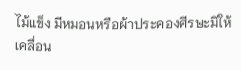ไม้แข็ง มีหมอนหรือผ้าประคองศีรษะมิให้เคลื่อน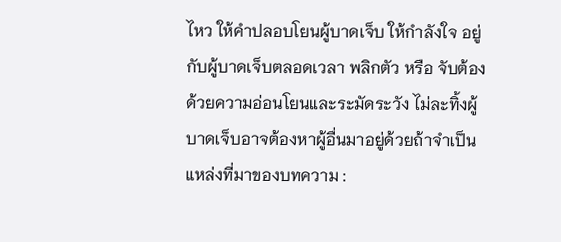ไหว ให้คำปลอบโยนผู้บาดเจ็บ ให้กำลังใจ อยู่กับผู้บาดเจ็บตลอดเวลา พลิกตัว หรือ จับต้องด้วยความอ่อนโยนและระมัดระวัง ไม่ละทิ้งผู้บาดเจ็บอาจต้องหาผู้อื่นมาอยู่ด้วยถ้าจำเป็น
แหล่งที่มาของบทความ :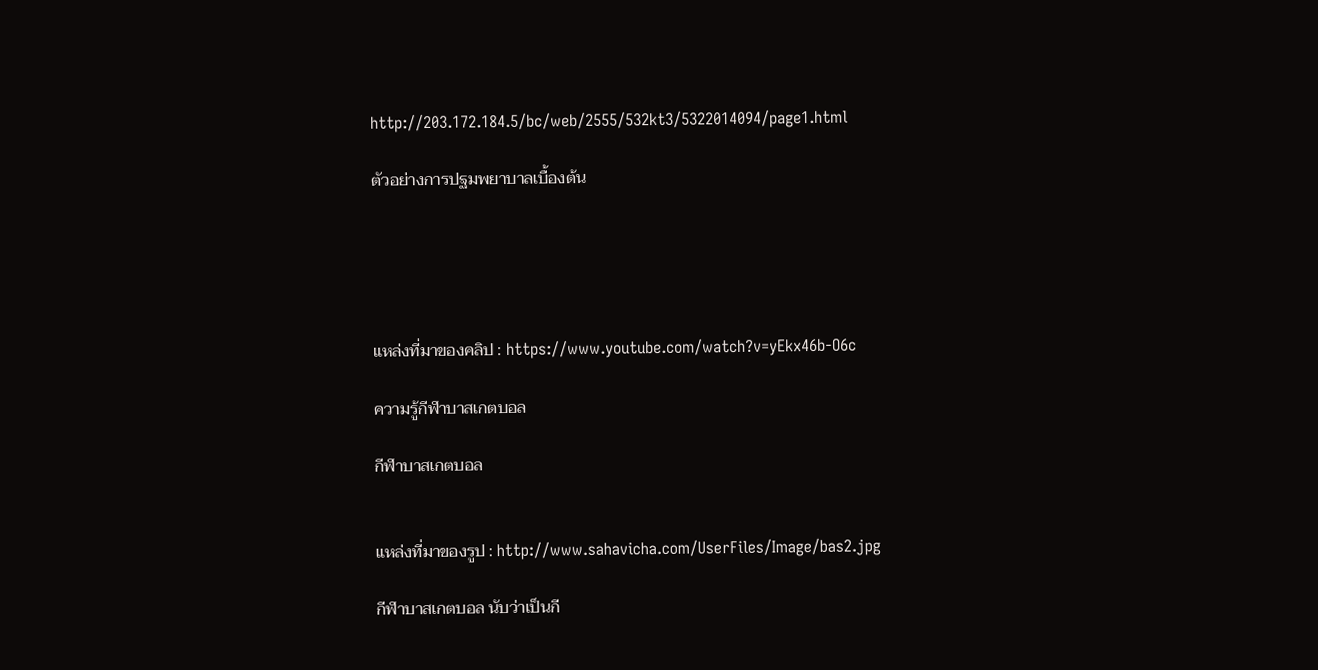http://203.172.184.5/bc/web/2555/532kt3/5322014094/page1.html

ตัวอย่างการปฐมพยาบาลเบื้องต้น





แหล่งที่มาของคลิป : https://www.youtube.com/watch?v=yEkx46b-O6c

ความรู้กีฬาบาสเกตบอล

กีฬาบาสเกตบอล


แหล่งที่มาของรูป : http://www.sahavicha.com/UserFiles/Image/bas2.jpg

กีฬาบาสเกตบอล นับว่าเป็นกี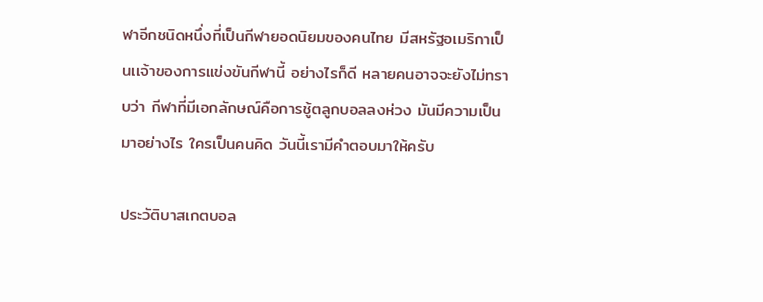ฬาอีกชนิดหนึ่งที่เป็นกีฬายอดนิยมของคนไทย มีสหรัฐอเมริกาเป็นเเจ้าของการแข่งขันกีฬานี้ อย่างไรก็ดี หลายคนอาจจะยังไม่ทราบว่า กีฬาที่มีเอกลักษณ์คือการชู้ตลูกบอลลงห่วง มันมีความเป็นมาอย่างไร ใครเป็นคนคิด วันนี้เรามีคำตอบมาให้ครับ

ประวัติบาสเกตบอล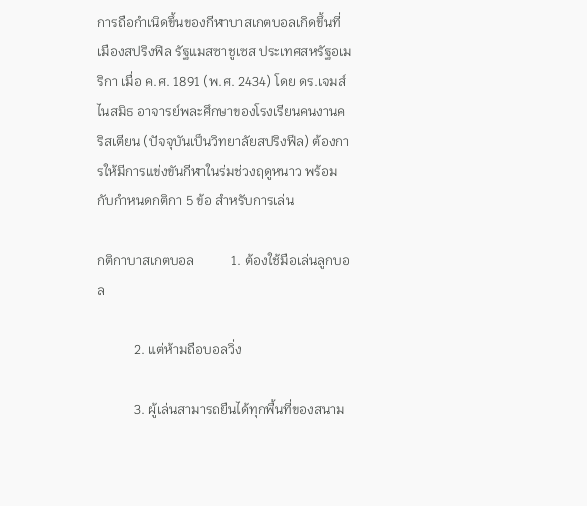การถือกำเนิดขึ้นของกีฬาบาสเกตบอลเกิดขึ้นที่เมืองสปริงฟิล รัฐแมสซาชูเซส ประเทศสหรัฐอเมริกา เมื่อ ค.ศ. 1891 (พ.ศ. 2434) โดย ดร.เจมส์ ไนสมิธ อาจารย์พละศึกษาของโรงเรียนคนงานคริสเตียน (ปัจจุบันเป็นวิทยาลัยสปริงฟีล) ต้องการให้มีการแข่งขันกีฬาในร่มช่วงฤดูหนาว พร้อมกับกำหนดกติกา 5 ข้อ สำหรับการเล่น

กติกาบาสเกตบอล           1. ต้องใช้มือเล่นลูกบอล

           2. แต่ห้ามถือบอลวิ่ง

           3. ผู้เล่นสามารถยืนได้ทุกพื้นที่ของสนาม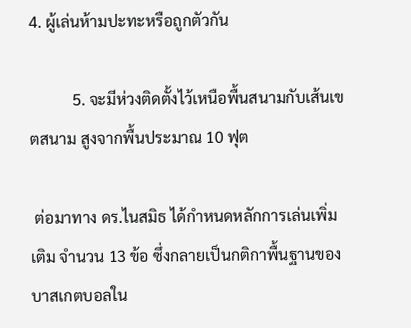4. ผู้เล่นห้ามปะทะหรือถูกตัวกัน

           5. จะมีห่วงติดตั้งไว้เหนือพื้นสนามกับเส้นเขตสนาม สูงจากพื้นประมาณ 10 ฟุต

 ต่อมาทาง ดร.ไนสมิธ ได้กำหนดหลักการเล่นเพิ่มเติม จำนวน 13 ข้อ ซึ่งกลายเป็นกติกาพื้นฐานของบาสเกตบอลใน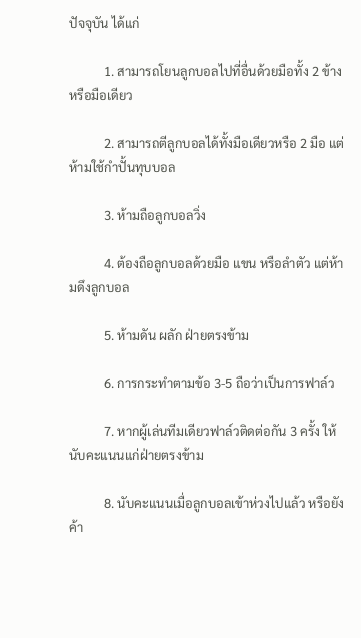ปัจจุบัน ได้แก่

           1. สามารถโยนลูกบอลไปที่อื่นด้วยมือทั้ง 2 ข้างหรือมือเดียว

           2. สามารถตีลูกบอลได้ทั้งมือเดียวหรือ 2 มือ แต่ห้ามใช้กำปั้นทุบบอล

           3. ห้ามถือลูกบอลวิ่ง

           4. ต้องถือลูกบอลด้วยมือ แขน หรือลำตัว แต่ห้ามดึงลูกบอล

           5. ห้ามดัน ผลัก ฝ่ายตรงข้าม

           6. การกระทำตามข้อ 3-5 ถือว่าเป็นการฟาล์ว

           7. หากผู้เล่นทีมเดียวฟาล์วติดต่อกัน 3 ครั้ง ให้นับคะแนนแก่ฝ่ายตรงข้าม

           8. นับคะแนนเมื่อลูกบอลเข้าห่วงไปแล้ว หรือยังค้า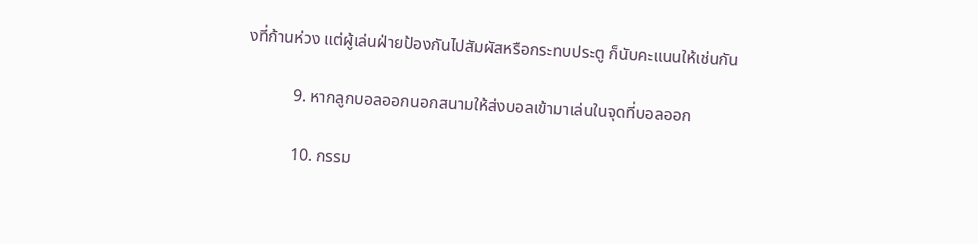งที่ก้านห่วง แต่ผู้เล่นฝ่ายป้องกันไปสัมผัสหรือกระทบประตู ก็นับคะแนนให้เช่นกัน

           9. หากลูกบอลออกนอกสนามให้ส่งบอลเข้ามาเล่นในจุดที่บอลออก

           10. กรรม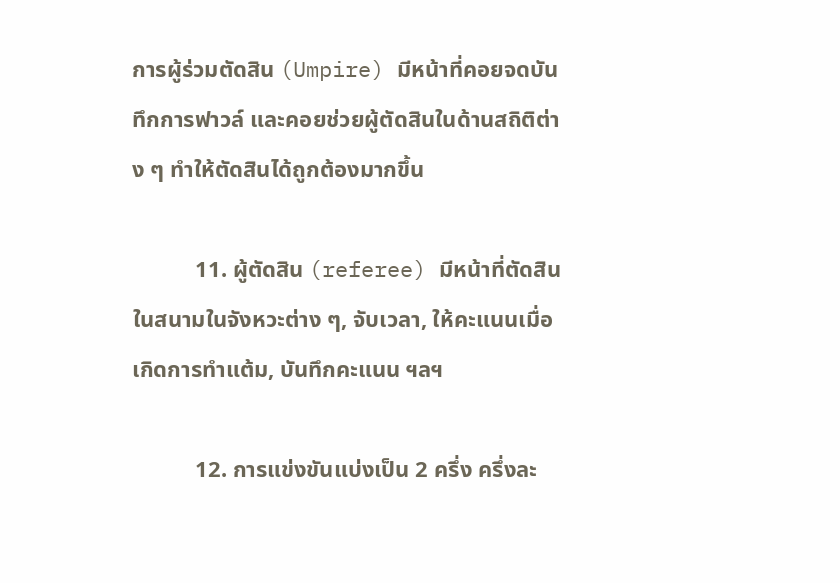การผู้ร่วมตัดสิน (Umpire) มีหน้าที่คอยจดบันทึกการฟาวล์ และคอยช่วยผู้ตัดสินในด้านสถิติต่าง ๆ ทำให้ตัดสินได้ถูกต้องมากขึ้น

           11. ผู้ตัดสิน (referee) มีหน้าที่ตัดสินในสนามในจังหวะต่าง ๆ, จับเวลา, ให้คะแนนเมื่อเกิดการทำแต้ม, บันทึกคะแนน ฯลฯ

           12. การแข่งขันแบ่งเป็น 2 ครึ่ง ครึ่งละ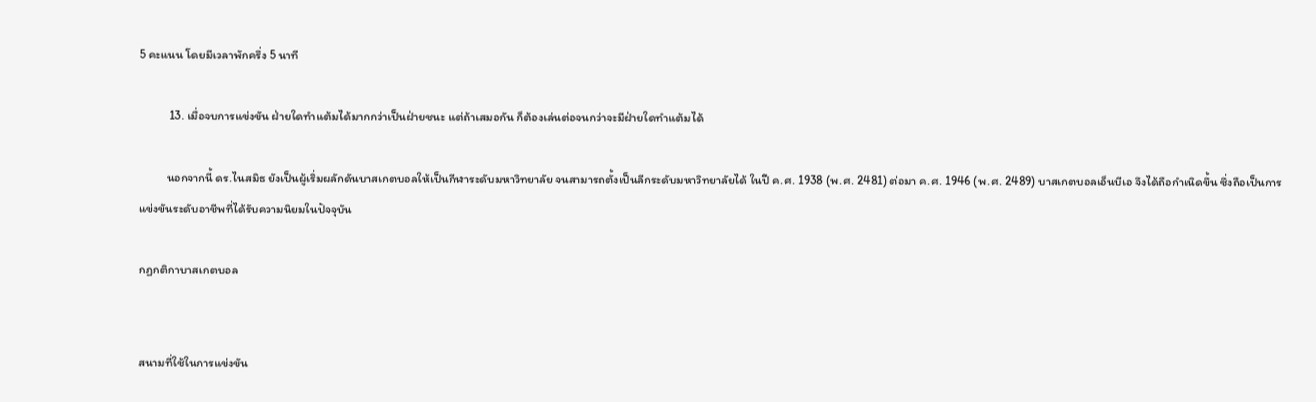5 คะแนน โดยมีเวลาพักครึ่ง 5 นาที

           13. เมื่อจบการแข่งขัน ฝ่ายใดทำแต้มได้มากกว่าเป็นฝ่ายชนะ แต่ถ้าเสมอกัน ก็ต้องเล่นต่อจนกว่าจะมีฝ่ายใดทำแต้มได้

          นอกจากนี้ ดร.ไนสมิธ ยังเป็นผู้เริ่มผลักดันบาสเกตบอลให้เป็นกีฬาระดับมหาวิทยาลัย จนสามารถตั้งเป็นลีกระดับมหาวิทยาลัยได้ ในปี ค.ศ. 1938 (พ.ศ. 2481) ต่อมา ค.ศ. 1946 (พ.ศ. 2489) บาสเกตบอลเอ็นบีเอ จึงได้ถือกำเนิดขึ้น ซึ่งถือเป็นการแข่งขันระดับอาชีพที่ได้รับความนิยมในปัจจุบัน

กฏกติกาบาสเกตบอล


สนามที่ใช้ในการแข่งขัน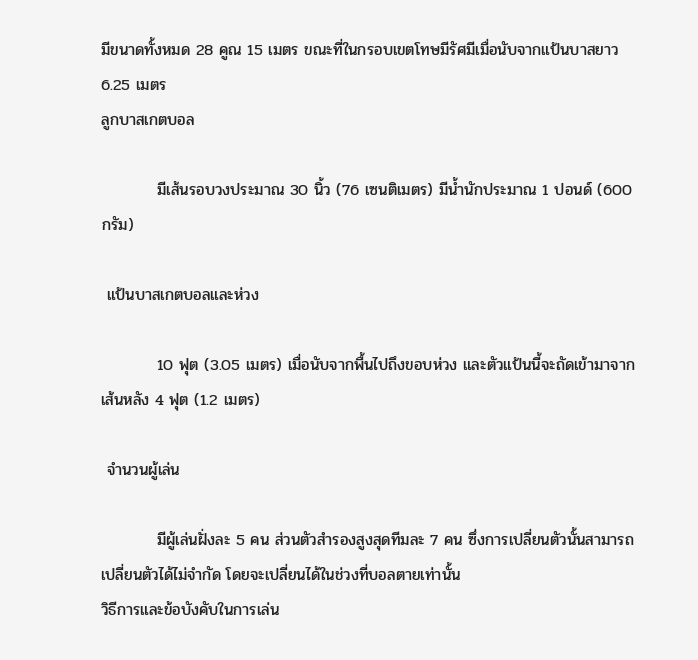มีขนาดทั้งหมด 28 คูณ 15 เมตร ขณะที่ในกรอบเขตโทษมีรัศมีเมื่อนับจากแป้นบาสยาว 6.25 เมตร
ลูกบาสเกตบอล

          มีเส้นรอบวงประมาณ 30 นิ้ว (76 เซนติเมตร) มีน้ำนักประมาณ 1 ปอนด์ (600 กรัม)

 แป้นบาสเกตบอลและห่วง

          10 ฟุต (3.05 เมตร) เมื่อนับจากพื้นไปถึงขอบห่วง และตัวแป้นนี้จะถัดเข้ามาจากเส้นหลัง 4 ฟุต (1.2 เมตร)

 จำนวนผู้เล่น

          มีผู้เล่นฝั่งละ 5 คน ส่วนตัวสำรองสูงสุดทีมละ 7 คน ซึ่งการเปลี่ยนตัวนั้นสามารถเปลี่ยนตัวได้ไม่จำกัด โดยจะเปลี่ยนได้ในช่วงที่บอลตายเท่านั้น
วิธีการและข้อบังคับในการเล่น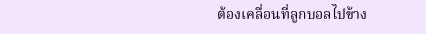ต้องเคลื่อนที่ลูกบอลไปข้าง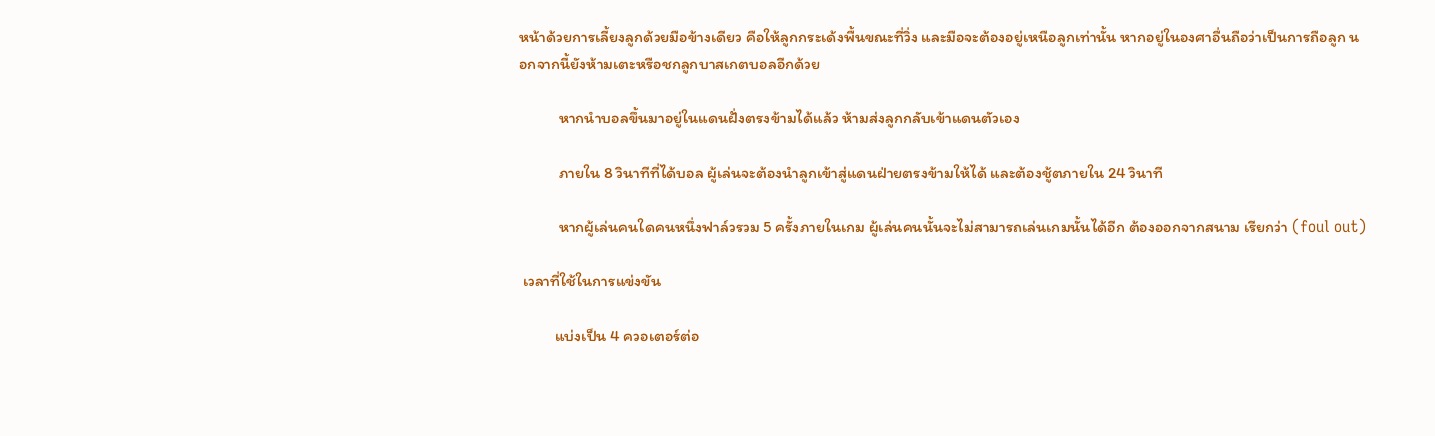หน้าด้วยการเลี้ยงลูกด้วยมือข้างเดียว คือให้ลูกกระเด้งพื้นขณะที่วิ่ง และมือจะต้องอยู่เหนือลูกเท่านั้น หากอยู่ในองศาอื่นถือว่าเป็นการถือลูก นอกจากนี้ยังห้ามเตะหรือชกลูกบาสเกตบอลอีกด้วย

           หากนำบอลขึ้นมาอยู่ในแดนฝั่งตรงข้ามได้แล้ว ห้ามส่งลูกกลับเข้าแดนตัวเอง

           ภายใน 8 วินาทีที่ได้บอล ผู้เล่นจะต้องนำลูกเข้าสู่แดนฝ่ายตรงข้ามให้ได้ และต้องชู้ตภายใน 24 วินาที

           หากผู้เล่นคนใดคนหนึ่งฟาล์วรวม 5 ครั้งภายในเกม ผู้เล่นคนนั้นจะไม่สามารถเล่นเกมนั้นได้อีก ต้องออกจากสนาม เรียกว่า (foul out)

 เวลาที่ใช้ในการแข่งขัน

          แบ่งเป็น 4 ควอเตอร์ต่อ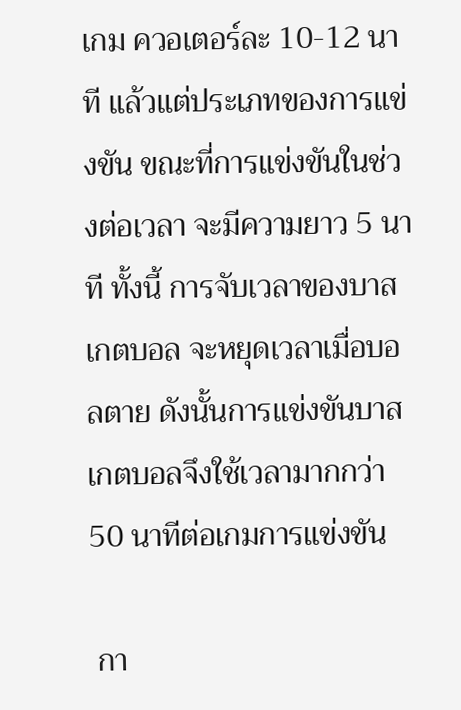เกม ควอเตอร์ละ 10-12 นาที แล้วแต่ประเภทของการแข่งขัน ขณะที่การแข่งขันในช่วงต่อเวลา จะมีความยาว 5 นาที ทั้งนี้ การจับเวลาของบาสเกตบอล จะหยุดเวลาเมื่อบอลตาย ดังนั้นการแข่งขันบาสเกตบอลจึงใช้เวลามากกว่า 50 นาทีต่อเกมการแข่งขัน

 กา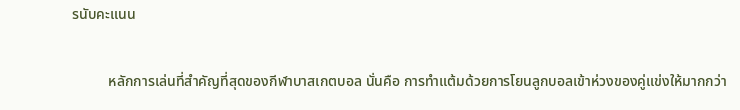รนับคะแนน

          หลักการเล่นที่สำคัญที่สุดของกีฬาบาสเกตบอล นั่นคือ การทำแต้มด้วยการโยนลูกบอลเข้าห่วงของคู่แข่งให้มากกว่า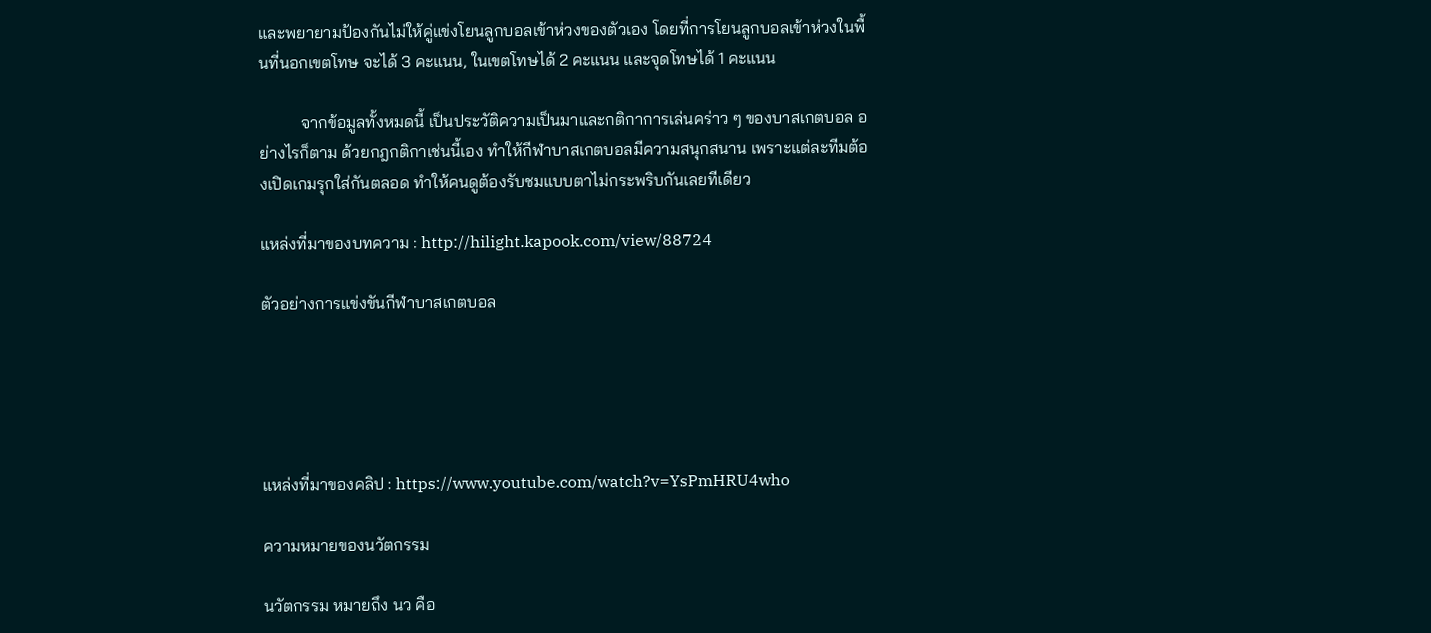และพยายามป้องกันไม่ให้คู่แข่งโยนลูกบอลเข้าห่วงของตัวเอง โดยที่การโยนลูกบอลเข้าห่วงในพื้นที่นอกเขตโทษ จะได้ 3 คะแนน, ในเขตโทษได้ 2 คะแนน และจุดโทษได้ 1 คะแนน

          จากข้อมูลทั้งหมดนี้ เป็นประวัติความเป็นมาและกติกาการเล่นคร่าว ๆ ของบาสเกตบอล อย่างไรก็ตาม ด้วยกฎกติกาเช่นนี้เอง ทำให้กีฬาบาสเกตบอลมีความสนุกสนาน เพราะแต่ละทีมต้องเปิดเกมรุกใส่กันตลอด ทำให้คนดูต้องรับชมแบบตาไม่กระพริบกันเลยทีเดียว

แหล่งที่มาของบทความ : http://hilight.kapook.com/view/88724

ตัวอย่างการแข่งขันกีฬาบาสเกตบอล





แหล่งที่มาของคลิป : https://www.youtube.com/watch?v=YsPmHRU4who

ความหมายของนวัตกรรม

นวัตกรรม หมายถึง นว คือ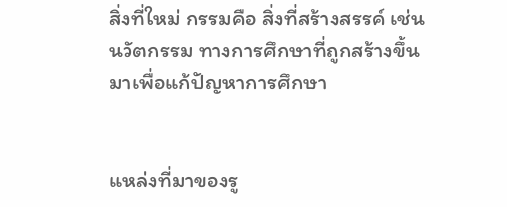สิ่งที่ใหม่ กรรมคือ สิ่งที่สร้างสรรค์ เช่น นวัตกรรม ทางการศึกษาที่ถูกสร้างขึ้นมาเพื่อแก้ปัญหาการศึกษา


แหล่งที่มาของรู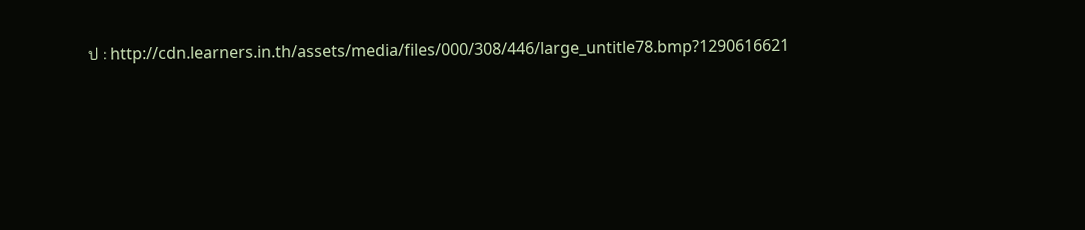ป : http://cdn.learners.in.th/assets/media/files/000/308/446/large_untitle78.bmp?1290616621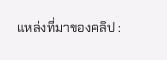แหล่งที่มาของคลิป :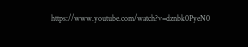https://www.youtube.com/watch?v=dznbk0PyeN0